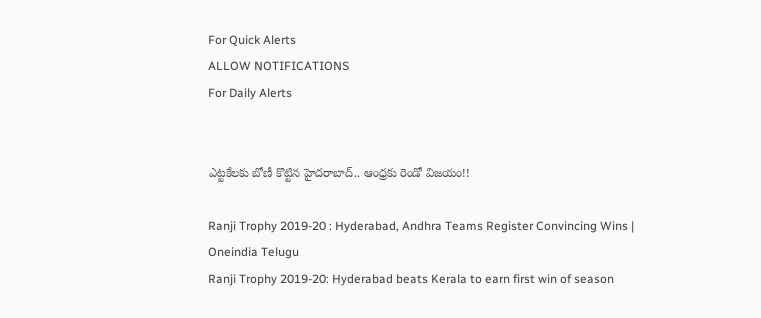For Quick Alerts
ALLOW NOTIFICATIONS
For Daily Alerts


ఎట్టకేలకు బోణీ కొట్టిన హైదరాబాద్.. ఆంధ్రకు రెండో విజయం!!

Ranji Trophy 2019-20 : Hyderabad, Andhra Teams Register Convincing Wins | Oneindia Telugu
Ranji Trophy 2019-20: Hyderabad beats Kerala to earn first win of season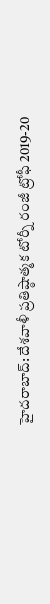హైదరాబాద్: దేశవాళీ ప్రతిష్ఠాత్మక టోర్నీ రంజీ ట్రోఫీ 2019-20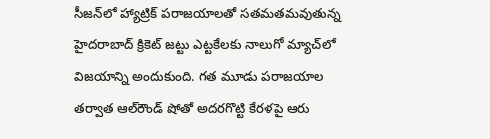సీజన్‌లో హ్యాట్రిక్‌ పరాజయాలతో సతమతమవుతున్న హైదరాబాద్‌ క్రికెట్ జట్టు ఎట్టకేలకు నాలుగో మ్యాచ్‌లో విజయాన్ని అందుకుంది. గత మూడు పరాజయాల తర్వాత ఆల్‌రౌండ్ షోతో అదరగొట్టి కేరళపై ఆరు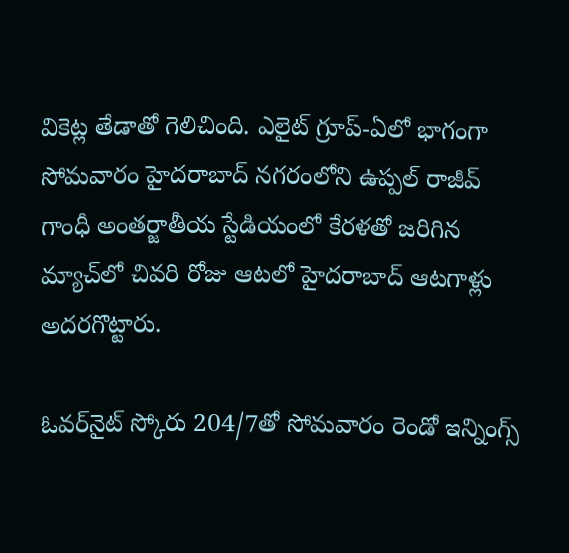వికెట్ల తేడాతో గెలిచింది. ఎలైట్‌ గ్రూప్-ఏలో భాగంగా సోమవారం హైదరాబాద్‌ నగరంలోని ఉప్పల్ రాజీవ్ గాంధీ అంతర్జాతీయ స్టేడియంలో కేరళతో జరిగిన మ్యాచ్‌లో చివరి రోజు ఆటలో హైదరాబాద్ ఆటగాళ్లు అదరగొట్టారు.

ఓవర్‌నైట్ స్కోరు 204/7తో సోమవారం రెండో ఇన్నింగ్స్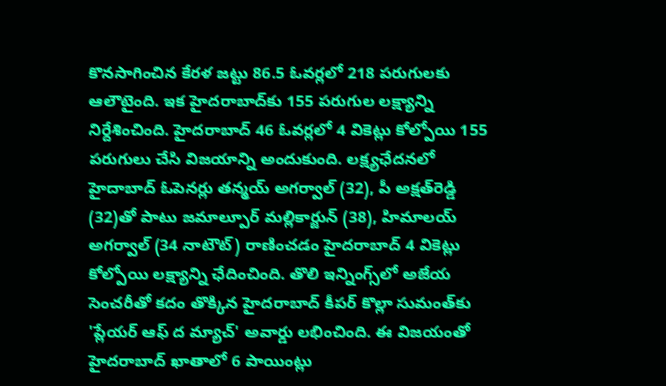కొనసాగించిన కేరళ జట్టు 86.5 ఓవర్లలో 218 పరుగులకు ఆలౌటైంది. ఇక హైదరాబాద్‌కు 155 పరుగుల లక్ష్యాన్ని నిర్దేశించింది. హైదరాబాద్‌ 46 ఓవర్లలో 4 వికెట్లు కోల్పోయి 155 పరుగులు చేసి విజయాన్ని అందుకుంది. లక్ష్యఛేదనలో హైదాబాద్ ఓపెనర్లు తన్మయ్ అగర్వాల్ (32), పీ అక్షత్‌రెడ్డి (32)తో పాటు జమాల్పూర్ మల్లికార్జున్ (38), హిమాలయ్ అగర్వాల్ (34 నాటౌట్) రాణించడం హైదరాబాద్ 4 వికెట్లు కోల్పోయి లక్ష్యాన్ని ఛేదించింది. తొలి ఇన్నింగ్స్‌లో అజేయ సెంచరీతో కదం తొక్కిన హైదరాబాద్‌ కీపర్‌ కొల్లా సుమంత్‌కు 'ప్లేయర్‌ ఆఫ్‌ ద మ్యాచ్‌' అవార్డు లభించింది. ఈ విజయంతో హైదరాబాద్‌ ఖాతాలో 6 పాయింట్లు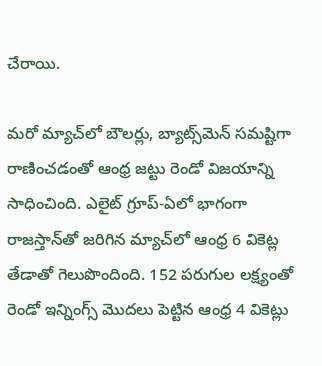చేరాయి.

మరో మ్యాచ్‌లో బౌలర్లు, బ్యాట్స్‌మెన్‌ సమష్టిగా రాణించడంతో ఆంధ్ర జట్టు రెండో విజయాన్ని సాధించింది. ఎలైట్‌ గ్రూప్-ఏలో భాగంగా రాజస్తాన్‌తో జరిగిన మ్యాచ్‌లో ఆంధ్ర 6 వికెట్ల తేడాతో గెలుపొందింది. 152 పరుగుల లక్ష్యంతో రెండో ఇన్నింగ్స్‌ మొదలు పెట్టిన ఆంధ్ర 4 వికెట్లు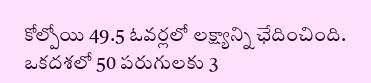కోల్పోయి 49.5 ఓవర్లలో లక్ష్యాన్ని ఛేదించింది. ఒకదశలో 50 పరుగులకు 3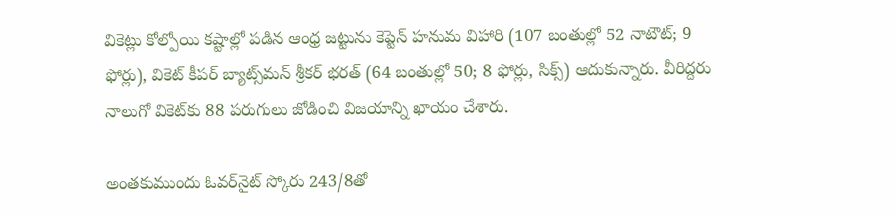వికెట్లు కోల్పోయి కష్టాల్లో పడిన ఆంధ్ర జట్టును కెప్టెన్‌ హనుమ విహారి (107 బంతుల్లో 52 నాటౌట్‌; 9 ఫోర్లు), వికెట్‌ కీపర్‌ బ్యాట్స్‌మన్‌ శ్రీకర్‌ భరత్‌ (64 బంతుల్లో 50; 8 ఫోర్లు, సిక్స్‌) ఆదుకున్నారు. వీరిద్దరు నాలుగో వికెట్‌కు 88 పరుగులు జోడించి విజయాన్ని ఖాయం చేశారు.

అంతకుముందు ఓవర్‌నైట్‌ స్కోరు 243/8తో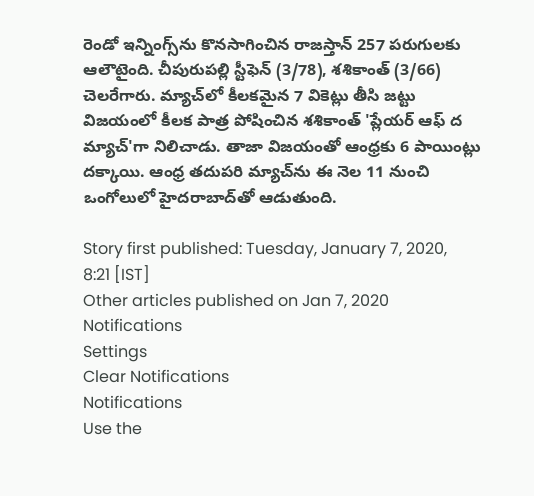రెండో ఇన్నింగ్స్‌ను కొనసాగించిన రాజస్తాన్‌ 257 పరుగులకు ఆలౌటైంది. చీపురుపల్లి స్టీఫెన్‌ (3/78), శశికాంత్‌ (3/66) చెలరేగారు. మ్యాచ్‌లో కీలకమైన 7 వికెట్లు తీసి జట్టు విజయంలో కీలక పాత్ర పోషించిన శశికాంత్‌ 'ప్లేయర్‌ ఆఫ్‌ ద మ్యాచ్‌'గా నిలిచాడు. తాజా విజయంతో ఆంధ్రకు 6 పాయింట్లు దక్కాయి. ఆంధ్ర తదుపరి మ్యాచ్‌ను ఈ నెల 11 నుంచి ఒంగోలులో హైదరాబాద్‌తో ఆడుతుంది.

Story first published: Tuesday, January 7, 2020, 8:21 [IST]
Other articles published on Jan 7, 2020
Notifications
Settings
Clear Notifications
Notifications
Use the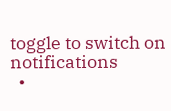toggle to switch on notifications
  •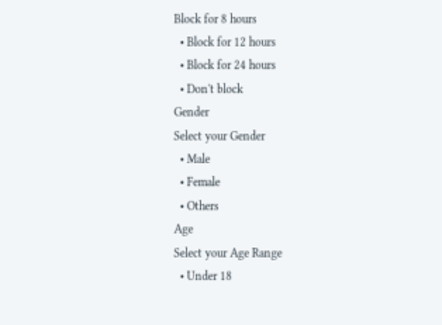Block for 8 hours
  • Block for 12 hours
  • Block for 24 hours
  • Don't block
Gender
Select your Gender
  • Male
  • Female
  • Others
Age
Select your Age Range
  • Under 18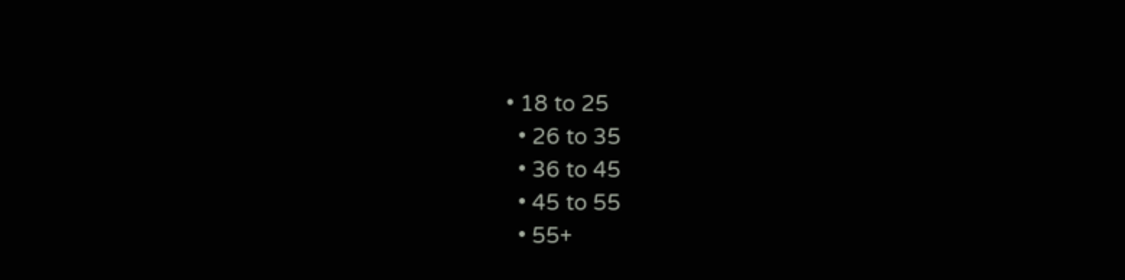• 18 to 25
  • 26 to 35
  • 36 to 45
  • 45 to 55
  • 55+